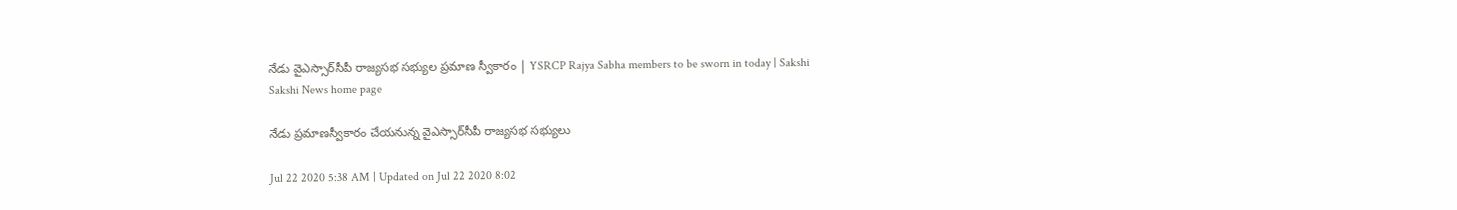నేడు వైఎస్సార్‌సీపీ రాజ్యసభ సభ్యుల ప్రమాణ స్వీకారం | YSRCP Rajya Sabha members to be sworn in today | Sakshi
Sakshi News home page

నేడు ప్రమాణస్వీకారం చేయనున్న వైఎస్సార్‌సీపీ రాజ్యసభ సభ్యులు

Jul 22 2020 5:38 AM | Updated on Jul 22 2020 8:02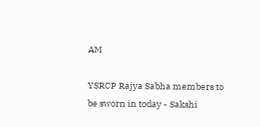AM

YSRCP Rajya Sabha members to be sworn in today - Sakshi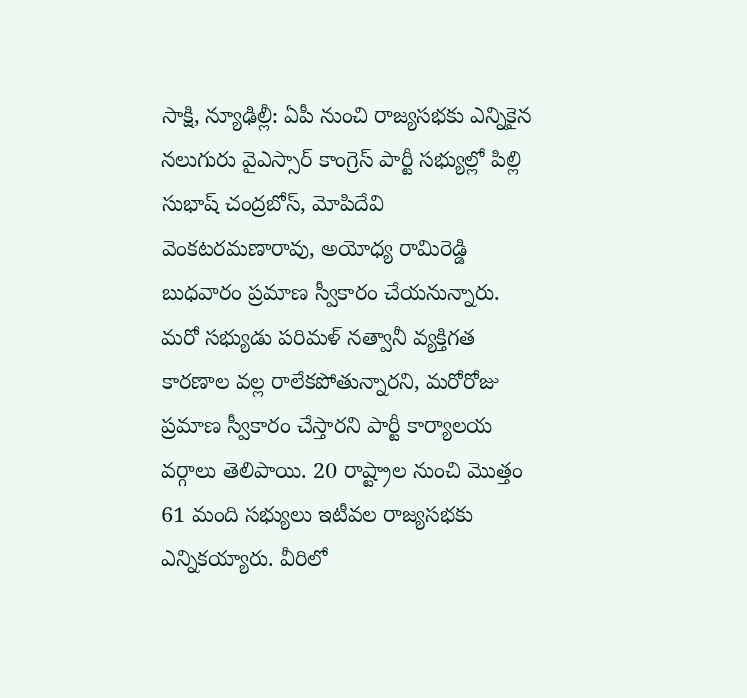సాక్షి, న్యూఢిల్లీ: ఏపీ నుంచి రాజ్యసభకు ఎన్నికైన నలుగురు వైఎస్సార్‌ కాంగ్రెస్‌ పార్టీ సభ్యుల్లో పిల్లి సుభాష్‌ చంద్రబోస్, మోపిదేవి వెంకటరమణారావు, అయోధ్య రామిరెడ్డి బుధవారం ప్రమాణ స్వీకారం చేయనున్నారు. మరో సభ్యుడు పరిమళ్‌ నత్వానీ వ్యక్తిగత కారణాల వల్ల రాలేకపోతున్నారని, మరోరోజు ప్రమాణ స్వీకారం చేస్తారని పార్టీ కార్యాలయ వర్గాలు తెలిపాయి. 20 రాష్ట్రాల నుంచి మొత్తం 61 మంది సభ్యులు ఇటీవల రాజ్యసభకు ఎన్నికయ్యారు. వీరిలో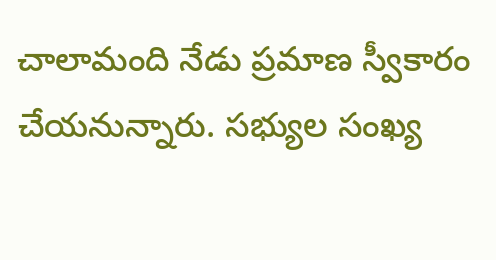చాలామంది నేడు ప్రమాణ స్వీకారం చేయనున్నారు. సభ్యుల సంఖ్య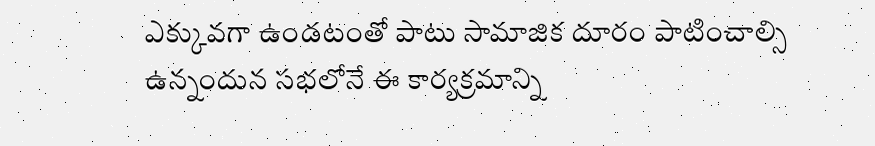ఎక్కువగా ఉండటంతో పాటు సామాజిక దూరం పాటించాల్సి ఉన్నందున సభలోనే ఈ కార్యక్రమాన్ని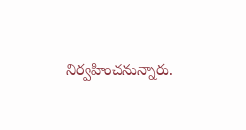నిర్వహించనున్నారు.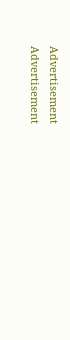Advertisement
Advertisement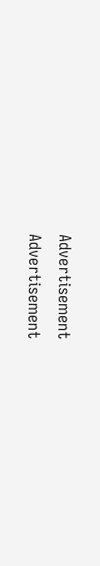Advertisement
Advertisement